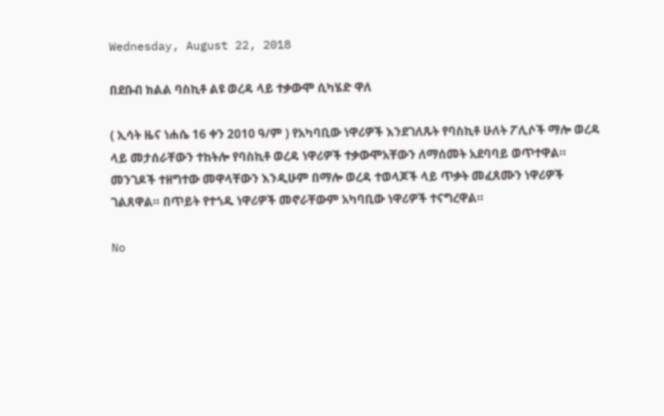Wednesday, August 22, 2018

በደቡብ ክልል ባስኪቶ ልዩ ወረዳ ላይ ተቃውሞ ሲካሄድ ዋለ

( ኢሳት ዜና ነሐሴ 16 ቀን 2010 ዓ/ም ) የአካባቢው ነዋሪዎች እንደገለጹት የባስኪቶ ሁለት ፖሊሶች ማሎ ወረዳ ላይ መታሰራቸውን ተከትሎ የባስኪቶ ወረዳ ነዋሪዎች ተቃውሞአቸውን ለማሰመት አደባባይ ወጥተዋል። መንገዶች ተዘግተው መዋላቸውን እንዲሁም በማሎ ወረዳ ተወላጆች ላይ ጥቃት መፈጸሙን ነዋሪዎች ገልጸዋል። በጥይት የተጎዱ ነዋሪዎች መኖራቸውም አካባቢው ነዋሪዎች ተናግረዋል።

No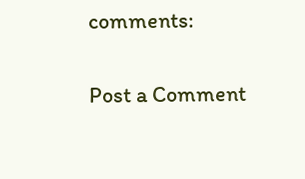comments:

Post a Comment